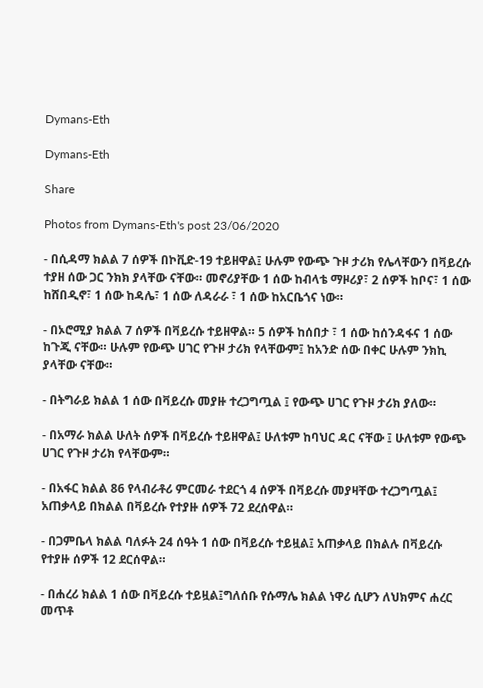Dymans-Eth

Dymans-Eth

Share

Photos from Dymans-Eth's post 23/06/2020

- በሲዳማ ክልል 7 ሰዎች በኮቪድ-19 ተይዘዋል፤ ሁሉም የውጭ ጉዞ ታሪክ የሌላቸውን በቫይረሱ ተያዘ ሰው ጋር ንክክ ያላቸው ናቸው። መኖሪያቸው 1 ሰው ከብላቴ ማዞሪያ፣ 2 ሰዎች ከቦና፣ 1 ሰው ከሸበዲኖ፣ 1 ሰው ከዳሌ፣ 1 ሰው ለዳራራ ፣ 1 ሰው ከአርቤጎና ነው።

- በኦሮሚያ ክልል 7 ሰዎች በቫይረሱ ተይዘዋል። 5 ሰዎች ከሰበታ ፣ 1 ሰው ከሰንዳፋና 1 ሰው ከጉጂ ናቸው። ሁሉም የውጭ ሀገር የጉዞ ታሪክ የላቸውም፤ ከአንድ ሰው በቀር ሁሉም ንክኪ ያላቸው ናቸው።

- በትግራይ ክልል 1 ሰው በቫይረሱ መያዙ ተረጋግጧል ፤ የውጭ ሀገር የጉዞ ታሪክ ያለው።

- በአማራ ክልል ሁለት ሰዎች በቫይረሱ ተይዘዋል፤ ሁለቱም ከባህር ዳር ናቸው ፤ ሁለቱም የውጭ ሀገር የጉዞ ታሪክ የላቸውም።

- በአፋር ክልል 86 የላብራቶሪ ምርመራ ተደርጎ 4 ሰዎች በቫይረሱ መያዛቸው ተረጋግጧል፤ አጠቃላይ በክልል በቫይረሱ የተያዙ ሰዎች 72 ደረሰዋል።

- በጋምቤላ ክልል ባለፉት 24 ሰዓት 1 ሰው በቫይረሱ ተይዟል፤ አጠቃላይ በክልሉ በቫይረሱ የተያዙ ሰዎች 12 ደርሰዋል።

- በሐረሪ ክልል 1 ሰው በቫይረሱ ተይዟል፤ግለሰቡ የሱማሌ ክልል ነዋሪ ሲሆን ለህክምና ሐረር መጥቶ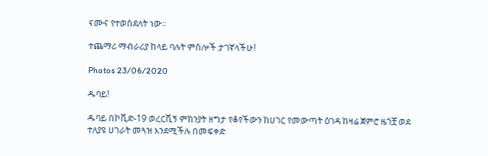ናሙና የተወሰደለት ነው።

ተጨማሪ ማብራሪያ ከላይ ባሉት ምስሎች ታገኛላችሁ!

Photos 23/06/2020

ዱባይ!

ዱባይ በኮቪድ-19 ወረርሺኝ ምክንያት ዘግታ የቆየችውን ከሀገር የመውጣት ዕገዳ ከዛሬ ጀምሮ ዜጎቿ ወደ ተለያዩ ሀገራት መጓዝ እንደሚችሉ በመፍቀድ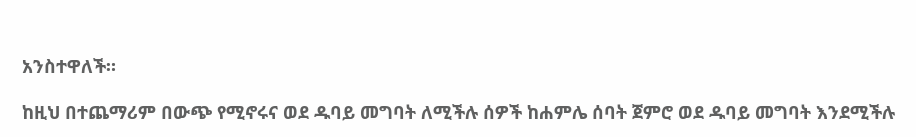አንስተዋለች።

ከዚህ በተጨማሪም በውጭ የሚኖሩና ወደ ዱባይ መግባት ለሚችሉ ሰዎች ከሐምሌ ሰባት ጀምሮ ወደ ዱባይ መግባት እንደሚችሉ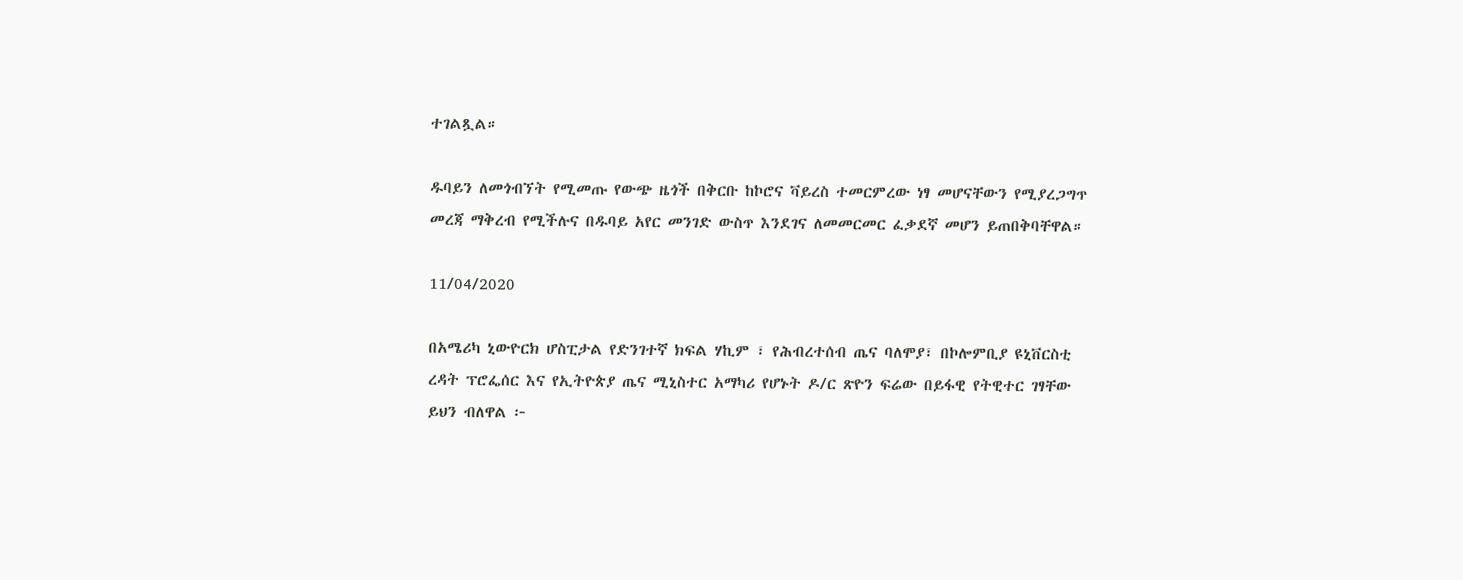ተገልጿል።

ዱባይን ለመጎብኘት የሚመጡ የውጭ ዜጎች በቅርቡ ከኮሮና ቫይረስ ተመርምረው ነፃ መሆናቸውን የሚያረጋግጥ መረጃ ማቅረብ የሚችሉና በዱባይ አየር መንገድ ውስጥ እንደገና ለመመርመር ፈቃደኛ መሆን ይጠበቅባቸዋል።

11/04/2020

በአሜሪካ ኒውዮርክ ሆስፒታል የድንገተኛ ክፍል ሃኪም ፣ የሕብረተሰብ ጤና ባለሞያ፣ በኮሎምቢያ ዩኒቨርስቲ ረዳት ፕሮፌሰር እና የኢትዮጵያ ጤና ሚኒስተር አማካሪ የሆኑት ዶ/ር ጽዮን ፍሬው በይፋዊ የትዊተር ገፃቸው ይህን ብለዋል ፦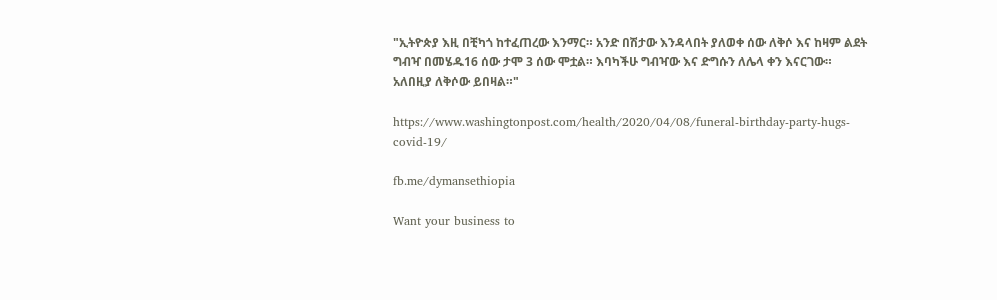"ኢትዮጵያ እዚ በቺካጎ ከተፈጠረው እንማር። አንድ በሽታው እንዳላበት ያለወቀ ሰው ለቅሶ እና ከዛም ልደት ግብዣ በመሄዱ16 ሰው ታሞ 3 ሰው ሞቷል። እባካችሁ ግብዣው እና ድግሱን ለሌላ ቀን እናርገው። አለበዚያ ለቅሶው ይበዛል።"

https://www.washingtonpost.com/health/2020/04/08/funeral-birthday-party-hugs-covid-19/

fb.me/dymansethiopia

Want your business to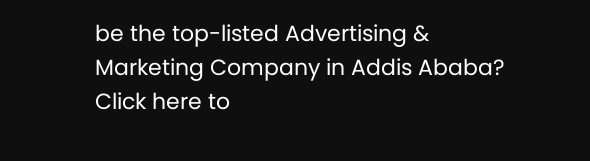be the top-listed Advertising & Marketing Company in Addis Ababa?
Click here to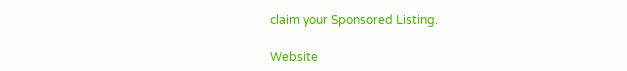claim your Sponsored Listing.

Website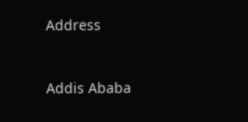Address


Addis Ababa